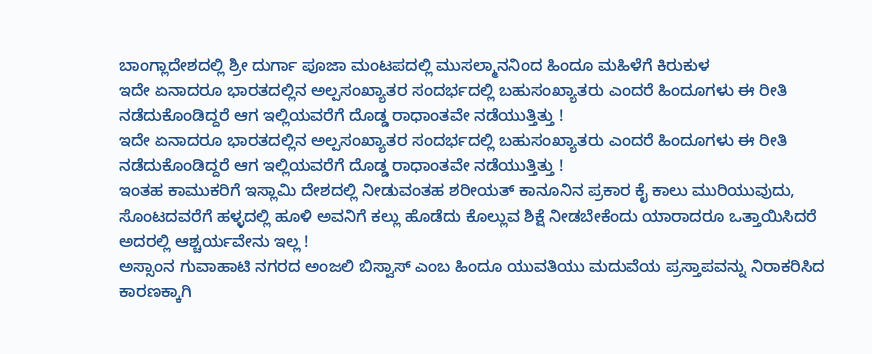ಬಾಂಗ್ಲಾದೇಶದಲ್ಲಿ ಶ್ರೀ ದುರ್ಗಾ ಪೂಜಾ ಮಂಟಪದಲ್ಲಿ ಮುಸಲ್ಮಾನನಿಂದ ಹಿಂದೂ ಮಹಿಳೆಗೆ ಕಿರುಕುಳ
ಇದೇ ಏನಾದರೂ ಭಾರತದಲ್ಲಿನ ಅಲ್ಪಸಂಖ್ಯಾತರ ಸಂದರ್ಭದಲ್ಲಿ ಬಹುಸಂಖ್ಯಾತರು ಎಂದರೆ ಹಿಂದೂಗಳು ಈ ರೀತಿ ನಡೆದುಕೊಂಡಿದ್ದರೆ ಆಗ ಇಲ್ಲಿಯವರೆಗೆ ದೊಡ್ಡ ರಾಧಾಂತವೇ ನಡೆಯುತ್ತಿತ್ತು !
ಇದೇ ಏನಾದರೂ ಭಾರತದಲ್ಲಿನ ಅಲ್ಪಸಂಖ್ಯಾತರ ಸಂದರ್ಭದಲ್ಲಿ ಬಹುಸಂಖ್ಯಾತರು ಎಂದರೆ ಹಿಂದೂಗಳು ಈ ರೀತಿ ನಡೆದುಕೊಂಡಿದ್ದರೆ ಆಗ ಇಲ್ಲಿಯವರೆಗೆ ದೊಡ್ಡ ರಾಧಾಂತವೇ ನಡೆಯುತ್ತಿತ್ತು !
ಇಂತಹ ಕಾಮುಕರಿಗೆ ಇಸ್ಲಾಮಿ ದೇಶದಲ್ಲಿ ನೀಡುವಂತಹ ಶರೀಯತ್ ಕಾನೂನಿನ ಪ್ರಕಾರ ಕೈ ಕಾಲು ಮುರಿಯುವುದು, ಸೊಂಟದವರೆಗೆ ಹಳ್ಳದಲ್ಲಿ ಹೂಳಿ ಅವನಿಗೆ ಕಲ್ಲು ಹೊಡೆದು ಕೊಲ್ಲುವ ಶಿಕ್ಷೆ ನೀಡಬೇಕೆಂದು ಯಾರಾದರೂ ಒತ್ತಾಯಿಸಿದರೆ ಅದರಲ್ಲಿ ಆಶ್ಚರ್ಯವೇನು ಇಲ್ಲ !
ಅಸ್ಸಾಂನ ಗುವಾಹಾಟಿ ನಗರದ ಅಂಜಲಿ ಬಿಸ್ವಾಸ್ ಎಂಬ ಹಿಂದೂ ಯುವತಿಯು ಮದುವೆಯ ಪ್ರಸ್ತಾಪವನ್ನು ನಿರಾಕರಿಸಿದ ಕಾರಣಕ್ಕಾಗಿ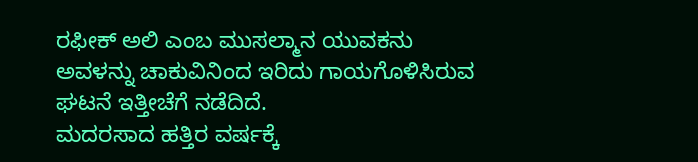ರಫೀಕ್ ಅಲಿ ಎಂಬ ಮುಸಲ್ಮಾನ ಯುವಕನು ಅವಳನ್ನು ಚಾಕುವಿನಿಂದ ಇರಿದು ಗಾಯಗೊಳಿಸಿರುವ ಘಟನೆ ಇತ್ತೀಚೆಗೆ ನಡೆದಿದೆ.
ಮದರಸಾದ ಹತ್ತಿರ ವರ್ಷಕ್ಕೆ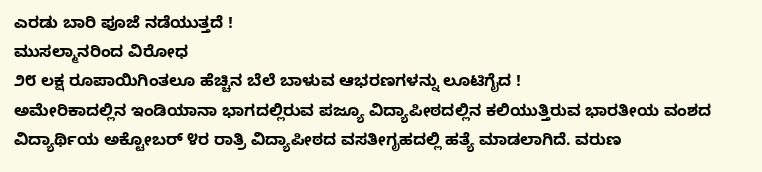ಎರಡು ಬಾರಿ ಪೂಜೆ ನಡೆಯುತ್ತದೆ !
ಮುಸಲ್ಮಾನರಿಂದ ವಿರೋಧ
೨೮ ಲಕ್ಷ ರೂಪಾಯಿಗಿಂತಲೂ ಹೆಚ್ಚಿನ ಬೆಲೆ ಬಾಳುವ ಆಭರಣಗಳನ್ನು ಲೂಟಿಗೈದ !
ಅಮೇರಿಕಾದಲ್ಲಿನ ಇಂಡಿಯಾನಾ ಭಾಗದಲ್ಲಿರುವ ಪಜ್ಯೂ ವಿದ್ಯಾಪೀಠದಲ್ಲಿನ ಕಲಿಯುತ್ತಿರುವ ಭಾರತೀಯ ವಂಶದ ವಿದ್ಯಾರ್ಥಿಯ ಅಕ್ಟೋಬರ್ ೪ರ ರಾತ್ರಿ ವಿದ್ಯಾಪೀಠದ ವಸತೀಗೃಹದಲ್ಲಿ ಹತ್ಯೆ ಮಾಡಲಾಗಿದೆ. ವರುಣ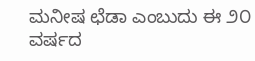ಮನೀಷ ಛೆಡಾ ಎಂಬುದು ಈ ೨೦ ವರ್ಷದ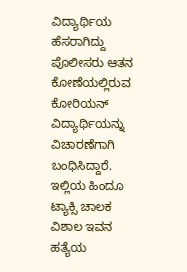ವಿದ್ಯಾರ್ಥಿಯ ಹೆಸರಾಗಿದ್ದು ಪೊಲೀಸರು ಆತನ ಕೋಣೆಯಲ್ಲಿರುವ ಕೋರಿಯನ್ ವಿದ್ಯಾರ್ಥಿಯನ್ನು ವಿಚಾರಣೆಗಾಗಿ ಬಂಧಿಸಿದ್ದಾರೆ.
ಇಲ್ಲಿಯ ಹಿಂದೂ ಟ್ಯಾಕ್ಸಿ ಚಾಲಕ ವಿಶಾಲ ಇವನ ಹತ್ಯೆಯ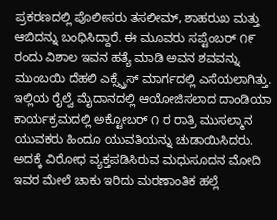ಪ್ರಕರಣದಲ್ಲಿ ಪೊಲೀಸರು ತಸಲೀಮ್, ಶಾಹರುಖ ಮತ್ತು ಆಬಿದನ್ನು ಬಂಧಿಸಿದ್ದಾರೆ. ಈ ಮೂವರು ಸಪ್ಟೆಂಬರ್ ೧೯ ರಂದು ವಿಶಾಲ ಇವನ ಹತ್ಯೆ ಮಾಡಿ ಅವನ ಶವವನ್ನು ಮುಂಬಯಿ ದೆಹಲಿ ಎಕ್ಸ್ಪ್ರೆಸ್ ಮಾರ್ಗದಲ್ಲಿ ಎಸೆಯಲಾಗಿತ್ತು.
ಇಲ್ಲಿಯ ರೈಲ್ವೆ ಮೈದಾನದಲ್ಲಿ ಆಯೋಜಿಸಲಾದ ದಾಂಡಿಯಾ ಕಾರ್ಯಕ್ರಮದಲ್ಲಿ ಅಕ್ಟೋಬರ್ ೧ ರ ರಾತ್ರಿ ಮುಸಲ್ಮಾನ ಯುವಕರು ಹಿಂದೂ ಯುವತಿಯನ್ನು ಚುಡಾಯಿಸಿದರು. ಅದಕ್ಕೆ ವಿರೋಧ ವ್ಯಕ್ತಪಡಿಸಿರುವ ಮಧುಸೂದನ ಮೋದಿ ಇವರ ಮೇಲೆ ಚಾಕು ಇರಿದು ಮರಣಾಂತಿಕ ಹಲ್ಲೆ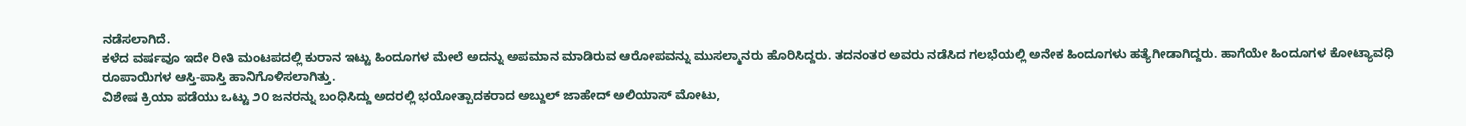ನಡೆಸಲಾಗಿದೆ.
ಕಳೆದ ವರ್ಷವೂ ಇದೇ ರೀತಿ ಮಂಟಪದಲ್ಲಿ ಕುರಾನ ಇಟ್ಟು ಹಿಂದೂಗಳ ಮೇಲೆ ಅದನ್ನು ಅಪಮಾನ ಮಾಡಿರುವ ಆರೋಪವನ್ನು ಮುಸಲ್ಮಾನರು ಹೊರಿಸಿದ್ದರು. ತದನಂತರ ಅವರು ನಡೆಸಿದ ಗಲಭೆಯಲ್ಲಿ ಅನೇಕ ಹಿಂದೂಗಳು ಹತ್ಯೆಗೀಡಾಗಿದ್ದರು. ಹಾಗೆಯೇ ಹಿಂದೂಗಳ ಕೋಟ್ಯಾವಧಿ ರೂಪಾಯಿಗಳ ಆಸ್ತಿ-ಪಾಸ್ತಿ ಹಾನಿಗೊಳಿಸಲಾಗಿತ್ತು.
ವಿಶೇಷ ಕ್ರಿಯಾ ಪಡೆಯು ಒಟ್ಟು ೨೦ ಜನರನ್ನು ಬಂಧಿಸಿದ್ದು ಅದರಲ್ಲಿ ಭಯೋತ್ಪಾದಕರಾದ ಅಬ್ದುಲ್ ಜಾಹೇದ್ ಅಲಿಯಾಸ್ ಮೋಟು,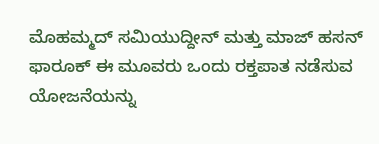ಮೊಹಮ್ಮದ್ ಸಮಿಯುದ್ದೀನ್ ಮತ್ತು ಮಾಜ್ ಹಸನ್ ಫಾರೂಕ್ ಈ ಮೂವರು ಒಂದು ರಕ್ತಪಾತ ನಡೆಸುವ ಯೋಜನೆಯನ್ನು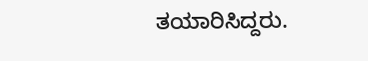ತಯಾರಿಸಿದ್ದರು.